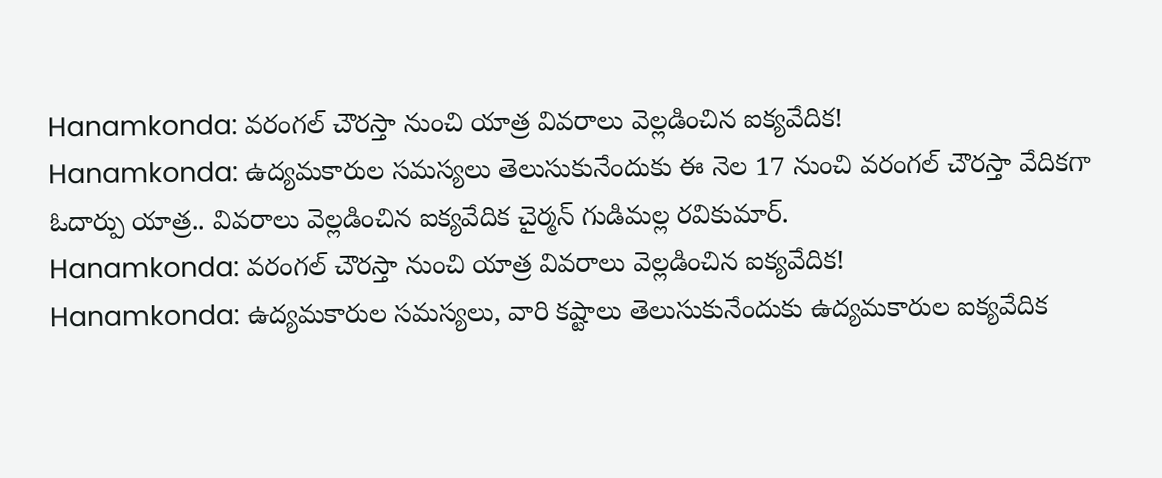Hanamkonda: వరంగల్ చౌరస్తా నుంచి యాత్ర వివరాలు వెల్లడించిన ఐక్యవేదిక!
Hanamkonda: ఉద్యమకారుల సమస్యలు తెలుసుకునేందుకు ఈ నెల 17 నుంచి వరంగల్ చౌరస్తా వేదికగా ఓదార్పు యాత్ర.. వివరాలు వెల్లడించిన ఐక్యవేదిక చైర్మన్ గుడిమల్ల రవికుమార్.
Hanamkonda: వరంగల్ చౌరస్తా నుంచి యాత్ర వివరాలు వెల్లడించిన ఐక్యవేదిక!
Hanamkonda: ఉద్యమకారుల సమస్యలు, వారి కష్టాలు తెలుసుకునేందుకు ఉద్యమకారుల ఐక్యవేదిక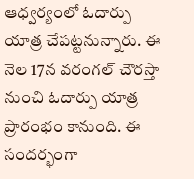ఆధ్వర్యంలో ఓదార్పు యాత్ర చేపట్టనున్నారు. ఈ నెల 17న వరంగల్ చౌరస్తా నుంచి ఓదార్పు యాత్ర ప్రారంభం కానుంది. ఈ సందర్భంగా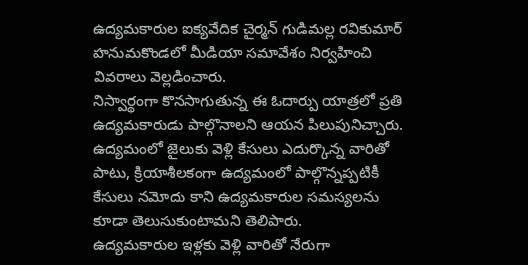ఉద్యమకారుల ఐక్యవేదిక చైర్మన్ గుడిమల్ల రవికుమార్ హనుమకొండలో మీడియా సమావేశం నిర్వహించి వివరాలు వెల్లడించారు.
నిస్వార్థంగా కొనసాగుతున్న ఈ ఓదార్పు యాత్రలో ప్రతి ఉద్యమకారుడు పాల్గొనాలని ఆయన పిలుపునిచ్చారు. ఉద్యమంలో జైలుకు వెళ్లి కేసులు ఎదుర్కొన్న వారితో పాటు, క్రియాశీలకంగా ఉద్యమంలో పాల్గొన్నప్పటికీ కేసులు నమోదు కాని ఉద్యమకారుల సమస్యలను కూడా తెలుసుకుంటామని తెలిపారు.
ఉద్యమకారుల ఇళ్లకు వెళ్లి వారితో నేరుగా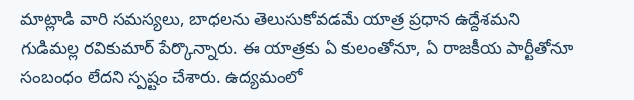మాట్లాడి వారి సమస్యలు, బాధలను తెలుసుకోవడమే యాత్ర ప్రధాన ఉద్దేశమని గుడిమల్ల రవికుమార్ పేర్కొన్నారు. ఈ యాత్రకు ఏ కులంతోనూ, ఏ రాజకీయ పార్టీతోనూ సంబంధం లేదని స్పష్టం చేశారు. ఉద్యమంలో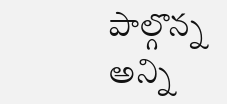పాల్గొన్న అన్ని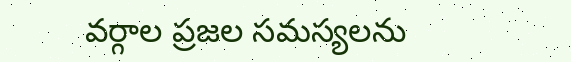వర్గాల ప్రజల సమస్యలను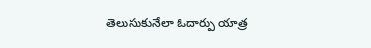తెలుసుకునేలా ఓదార్పు యాత్ర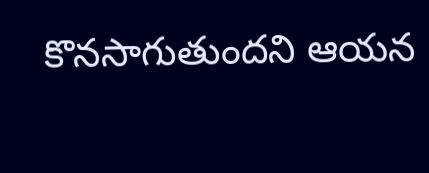కొనసాగుతుందని ఆయన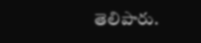తెలిపారు.